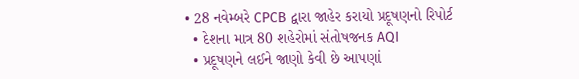• 28 નવેમ્બરે CPCB દ્વારા જાહેર કરાયો પ્રદૂષણનો રિપોર્ટ
  • દેશના માત્ર 80 શહેરોમાં સંતોષજનક AQI
  • પ્રદૂષણને લઈને જાણો કેવી છે આપણાં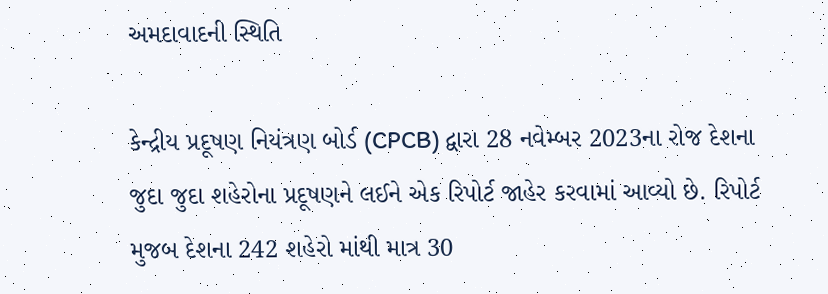અમદાવાદની સ્થિતિ

કેન્દ્રીય પ્રદૂષણ નિયંત્રણ બોર્ડ (CPCB) દ્વારા 28 નવેમ્બર 2023ના રોજ દેશના જુદા જુદા શહેરોના પ્રદૂષણને લઈને એક રિપોર્ટ જાહેર કરવામાં આવ્યો છે. રિપોર્ટ મુજબ દેશના 242 શહેરો માંથી માત્ર 30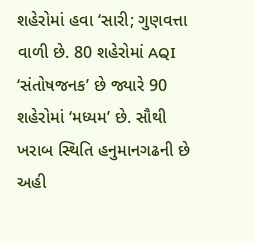શહેરોમાં હવા ‘સારી; ગુણવત્તા વાળી છે. 80 શહેરોમાં AQI ‘સંતોષજનક’ છે જ્યારે 90 શહેરોમાં ‘મધ્યમ’ છે. સૌથી ખરાબ સ્થિતિ હનુમાનગઢની છે અહી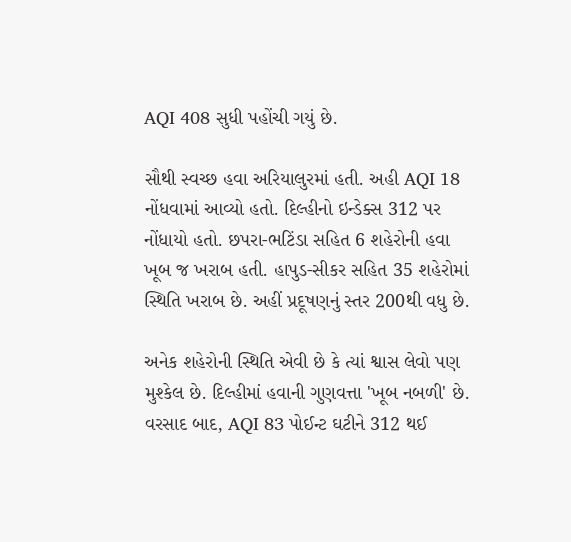AQI 408 સુધી પહોંચી ગયું છે.

સૌથી સ્વચ્છ હવા અરિયાલુરમાં હતી. અહી AQI 18 નોંધવામાં આવ્યો હતો. દિલ્હીનો ઇન્ડેક્સ 312 પર નોંધાયો હતો. છપરા-ભટિંડા સહિત 6 શહેરોની હવા ખૂબ જ ખરાબ હતી. હાપુડ-સીકર સહિત 35 શહેરોમાં સ્થિતિ ખરાબ છે. અહીં પ્રદૂષણનું સ્તર 200થી વધુ છે.

અનેક શહેરોની સ્થિતિ એવી છે કે ત્યાં શ્વાસ લેવો પણ મુશ્કેલ છે. દિલ્હીમાં હવાની ગુણવત્તા 'ખૂબ નબળી' છે. વરસાદ બાદ, AQI 83 પોઈન્ટ ઘટીને 312 થઈ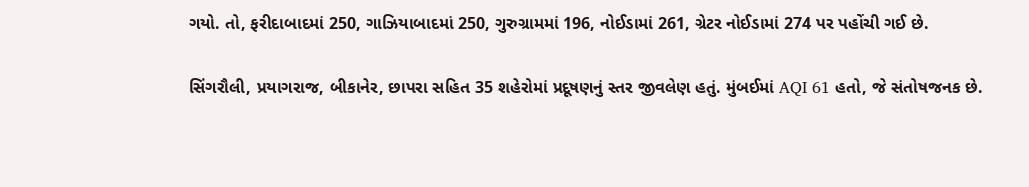ગયો. તો, ફરીદાબાદમાં 250, ગાઝિયાબાદમાં 250, ગુરુગ્રામમાં 196, નોઈડામાં 261, ગ્રેટર નોઈડામાં 274 પર પહોંચી ગઈ છે.

સિંગરૌલી, પ્રયાગરાજ, બીકાનેર, છાપરા સહિત 35 શહેરોમાં પ્રદૂષણનું સ્તર જીવલેણ હતું. મુંબઈમાં AQI 61 હતો, જે સંતોષજનક છે.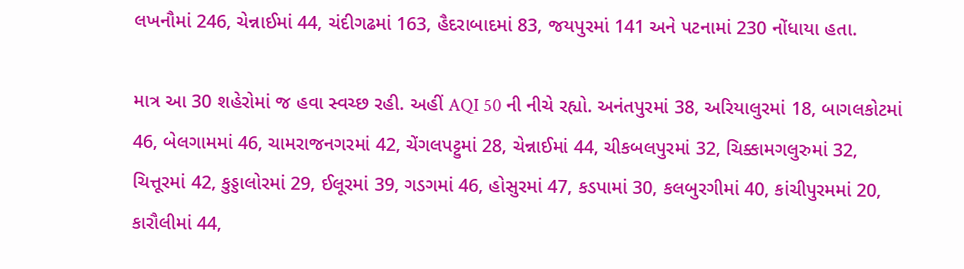લખનૌમાં 246, ચેન્નાઈમાં 44, ચંદીગઢમાં 163, હૈદરાબાદમાં 83, જયપુરમાં 141 અને પટનામાં 230 નોંધાયા હતા.

માત્ર આ 30 શહેરોમાં જ હવા સ્વચ્છ રહી. અહીં AQI 50 ની નીચે રહ્યો. અનંતપુરમાં 38, અરિયાલુરમાં 18, બાગલકોટમાં 46, બેલગામમાં 46, ચામરાજનગરમાં 42, ચેંગલપટ્ટુમાં 28, ચેન્નાઈમાં 44, ચીકબલપુરમાં 32, ચિક્કામગલુરુમાં 32, ચિત્તૂરમાં 42, કુડ્ડાલોરમાં 29, ઈલૂરમાં 39, ગડગમાં 46, હોસુરમાં 47, કડપામાં 30, કલબુરગીમાં 40, કાંચીપુરમમાં 20, કારૌલીમાં 44,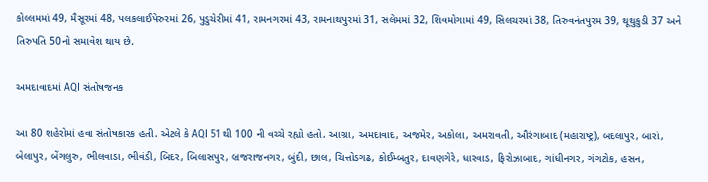કોલ્લમમાં 49, મૈસૂરમાં 48, પલકલાઈપેરુરમાં 26, પુડુચેરીમાં 41, રામનગરમાં 43, રામનાથપુરમાં 31, સલેમમાં 32, શિવમોગામાં 49, સિલચરમાં 38, તિરુવનંતપુરમ 39, થૂથુકુડી 37 અને તિરુપતિ 50નો સમાવેશ થાય છે.

અમદાવાદમાં AQI સંતોષજનક

આ 80 શહેરોમાં હવા સંતોષકારક હતી. એટલે કે AQI 51 થી 100 ની વચ્ચે રહ્યો હતો. આગ્રા, અમદાવાદ, અજમેર, અકોલા, અમરાવતી, ઔરંગાબાદ (મહારાષ્ટ્ર), બદલાપુર, બારાં, બેલાપુર, બેંગલુરુ, ભીલવાડા, ભીવંડી, બિદર, બિલાસપુર, બ્રજરાજનગર, બુંદી, છાલ, ચિત્તોડગઢ, કોઈમ્બતુર, દાવણગેરે, ધારવાડ, ફિરોઝાબાદ, ગાંધીનગર, ગંગટોક, હસન,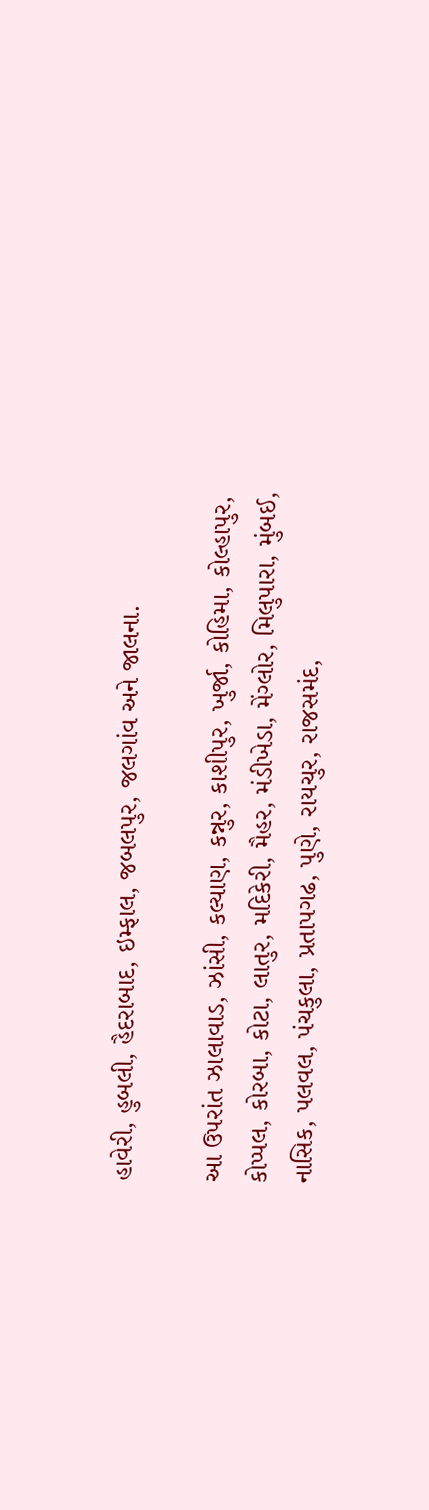હાવેરી, હુબલી, હૈદરાબાદ, ઇમ્ફાલ, જબલપુર, જલગાંવ અને જાલના.

આ ઉપરાંત ઝાલાવાડ, ઝાંસી, કલ્યાણ, કન્નુર, કાશીપુર, ખુર્જા, કોહિમા, કોલ્હાપુર, કોપ્પલ, કોરબા, કોટા, લાતુર, મદિકેરી, મૈહર, મંડીખેડા, મેંગ્લોર, મિલુપારા, મુંબઈ, નાસિક, પલવલ, પંચકુલા, પ્રતાપગઢ, પુણે, રાયચુર, રાજસમંદ,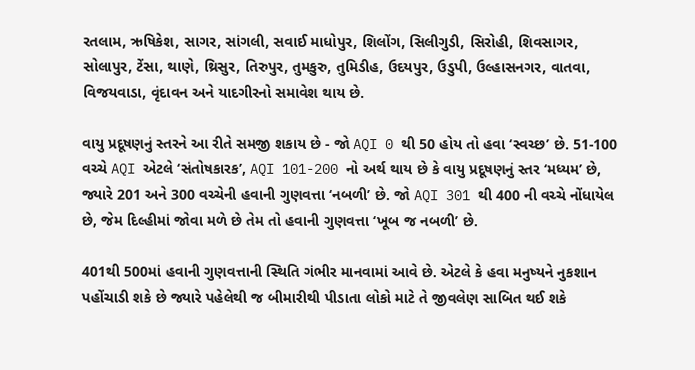રતલામ, ઋષિકેશ, સાગર, સાંગલી, સવાઈ માધોપુર, શિલોંગ, સિલીગુડી, સિરોહી, શિવસાગર, સોલાપુર, ટેંસા, થાણે, થ્રિસુર, તિરુપુર, તુમકુરુ, તુમિડીહ, ઉદયપુર, ઉડુપી, ઉલ્હાસનગર, વાતવા, વિજયવાડા, વૃંદાવન અને યાદગીરનો સમાવેશ થાય છે.

વાયુ પ્રદૂષણનું સ્તરને આ રીતે સમજી શકાય છે - જો AQI 0 થી 50 હોય તો હવા ‘સ્વચ્છ’ છે. 51-100 વચ્ચે AQI એટલે ‘સંતોષકારક’, AQI 101-200 નો અર્થ થાય છે કે વાયુ પ્રદૂષણનું સ્તર ‘મધ્યમ’ છે, જ્યારે 201 અને 300 વચ્ચેની હવાની ગુણવત્તા ‘નબળી’ છે. જો AQI 301 થી 400 ની વચ્ચે નોંધાયેલ છે, જેમ દિલ્હીમાં જોવા મળે છે તેમ તો હવાની ગુણવત્તા ‘ખૂબ જ નબળી’ છે.

401થી 500માં હવાની ગુણવત્તાની સ્થિતિ ગંભીર માનવામાં આવે છે. એટલે કે હવા મનુષ્યને નુકશાન પહોંચાડી શકે છે જ્યારે પહેલેથી જ બીમારીથી પીડાતા લોકો માટે તે જીવલેણ સાબિત થઈ શકે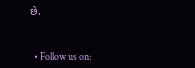છે.


  • Follow us on: